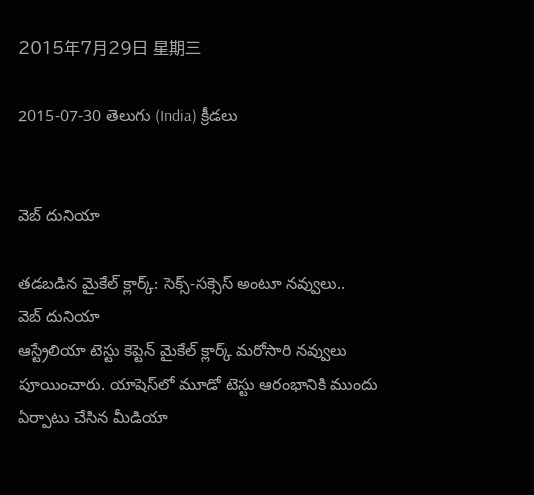2015年7月29日 星期三

2015-07-30 తెలుగు (India) క్రీడలు


వెబ్ దునియా

తడబడిన మైకేల్ క్లార్క్: సెక్స్-సక్సెస్‌ అంటూ నవ్వులు..
వెబ్ దునియా
ఆస్ట్రేలియా టెస్టు కెప్టెన్ మైకేల్ క్లార్క్ మరోసారి నవ్వులు పూయించారు. యాషెస్‌లో మూడో టెస్టు ఆరంభానికి ముందు ఏర్పాటు చేసిన మీడియా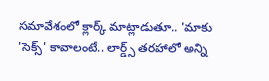సమావేశంలో క్లార్క్‌ మాట్లాడుతూ.. 'మాకు 'సెక్స్‌' కావాలంటే.. లార్డ్స్‌ తరహాలో అన్ని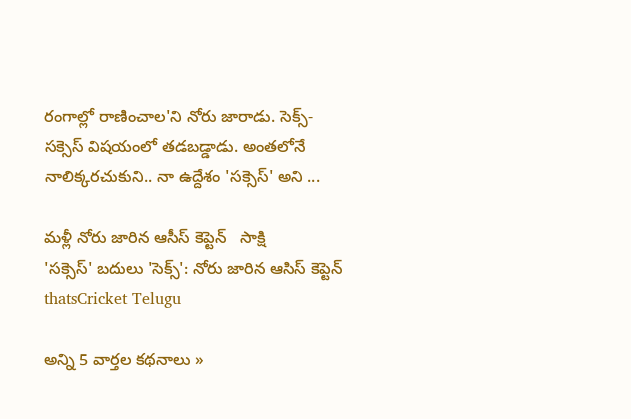రంగాల్లో రాణించాల'ని నోరు జారాడు. సెక్స్-సక్సెస్ విషయంలో తడబడ్డాడు. అంతలోనే నాలిక్కరచుకుని.. నా ఉద్దేశం 'సక్సెస్‌' అని ...

మళ్లీ నోరు జారిన ఆసీస్ కెప్టెన్   సాక్షి
'సక్సెస్' బదులు 'సెక్స్': నోరు జారిన ఆసిస్ కెప్టెన్   thatsCricket Telugu

అన్ని 5 వార్తల కథనాలు »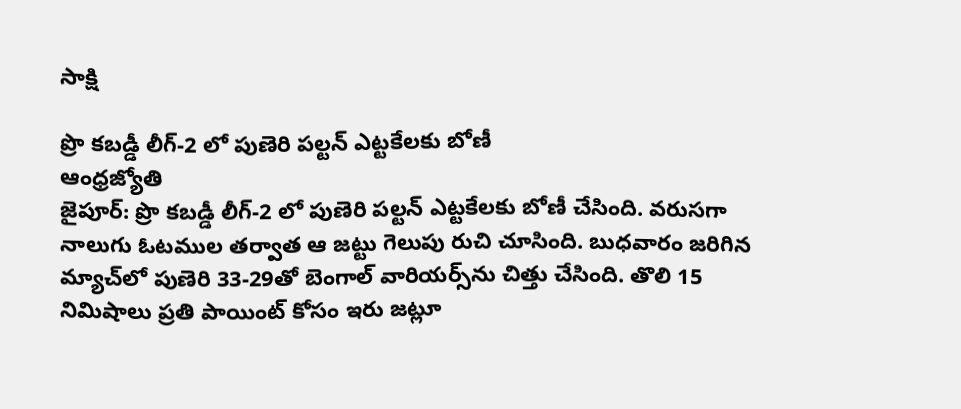సాక్షి

ప్రొ కబడ్డీ లీగ్‌-2 లో పుణెరి పల్టన్‌ ఎట్టకేలకు బోణీ
ఆంధ్రజ్యోతి
జైపూర్‌: ప్రొ కబడ్డీ లీగ్‌-2 లో పుణెరి పల్టన్‌ ఎట్టకేలకు బోణీ చేసింది. వరుసగా నాలుగు ఓటముల తర్వాత ఆ జట్టు గెలుపు రుచి చూసింది. బుధవారం జరిగిన మ్యాచ్‌లో పుణెరి 33-29తో బెంగాల్‌ వారియర్స్‌ను చిత్తు చేసింది. తొలి 15 నిమిషాలు ప్రతి పాయింట్‌ కోసం ఇరు జట్లూ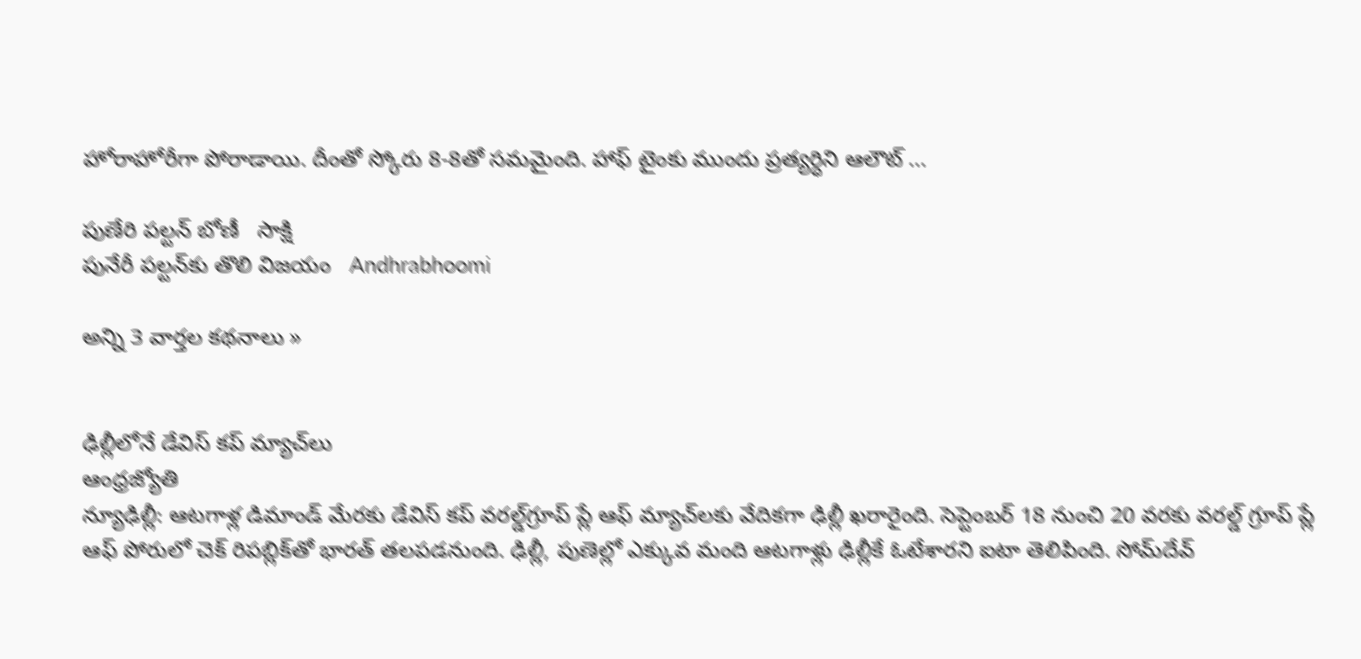హోరాహోరీగా పోరాడాయి. దీంతో స్కోరు 8-8తో సమమైంది. హాఫ్‌ టైంకు ముందు ప్రత్యర్ధిని ఆలౌట్‌ ...

పుణేరి పల్టన్ బోణీ   సాక్షి
పునేరీ పల్టన్‌కు తొలి విజయం   Andhrabhoomi

అన్ని 3 వార్తల కథనాలు »


ఢిల్లీలోనే డేవిస్‌ కప్‌ మ్యాచ్‌లు
ఆంధ్రజ్యోతి
న్యూఢిల్లీ: ఆటగాళ్ల డిమాండ్‌ మేరకు డేవిస్‌ కప్‌ వరల్డ్‌గ్రూప్‌ ప్లే ఆఫ్‌ మ్యాచ్‌లకు వేదికగా ఢిల్లీ ఖరారైంది. సెప్టెంబర్‌ 18 నుంచి 20 వరకు వరల్డ్‌ గ్రూప్‌ ప్లే ఆఫ్‌ పోరులో చెక్‌ రిపబ్లిక్‌తో భారత్‌ తలపడనుంది. ఢిల్లీ, పుణెల్లో ఎక్కువ మంది ఆటగాళ్లు ఢిల్లీకే ఓటేశారని ఐటా తెలిపింది. సోమ్‌దేవ్‌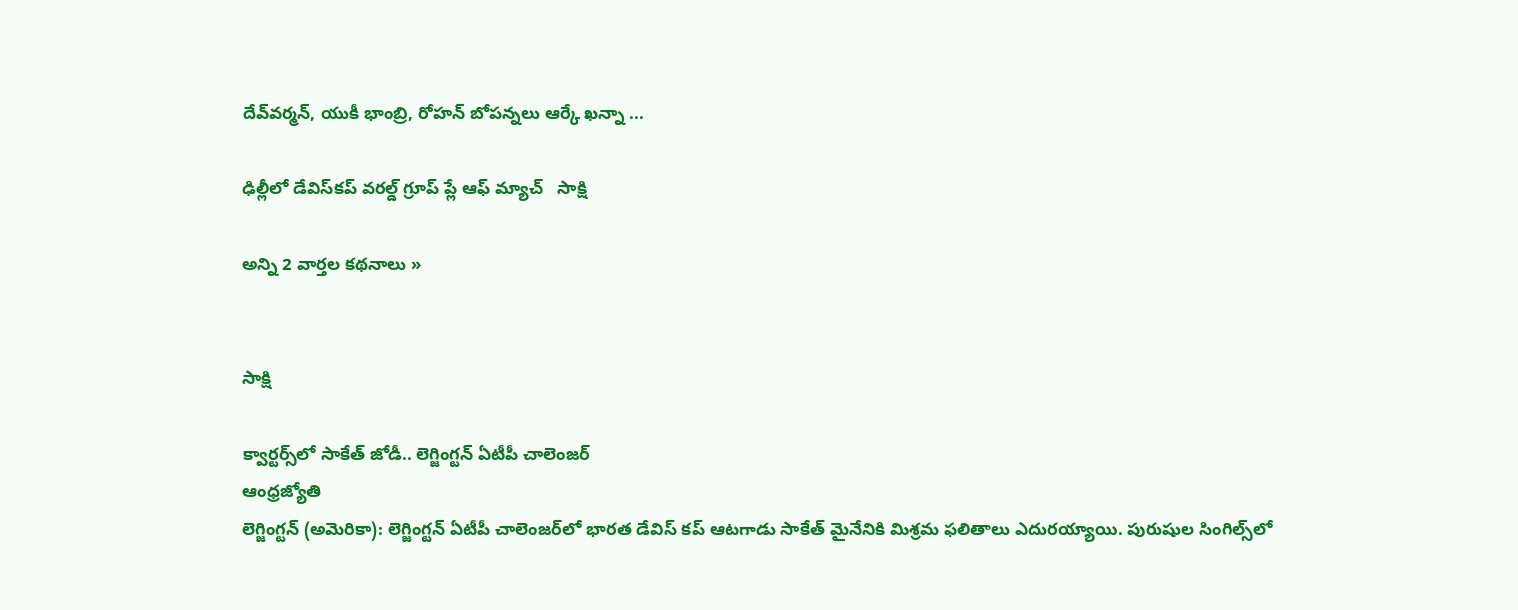దేవ్‌వర్మన్‌, యుకీ భాంబ్రి, రోహన్‌ బోపన్నలు ఆర్కే ఖన్నా ...

ఢిల్లీలో డేవిస్‌కప్ వరల్డ్ గ్రూప్ ప్లే ఆఫ్ మ్యాచ్   సాక్షి

అన్ని 2 వార్తల కథనాలు »


సాక్షి

క్వార్టర్స్‌లో సాకేత్‌ జోడీ.. లెగ్జింగ్టన్‌ ఏటీపీ చాలెంజర్‌
ఆంధ్రజ్యోతి
లెగ్జింగ్టన్‌ (అమెరికా): లెగ్జింగ్టన్‌ ఏటీపీ చాలెంజర్‌లో భారత డేవిస్‌ కప్‌ ఆటగాడు సాకేత్‌ మైనేనికి మిశ్రమ ఫలితాలు ఎదురయ్యాయి. పురుషుల సింగిల్స్‌లో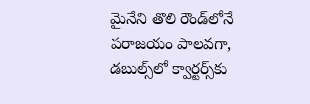మైనేని తొలి రౌండ్‌లోనే పరాజయం పాలవగా, డబుల్స్‌లో క్వార్టర్స్‌కు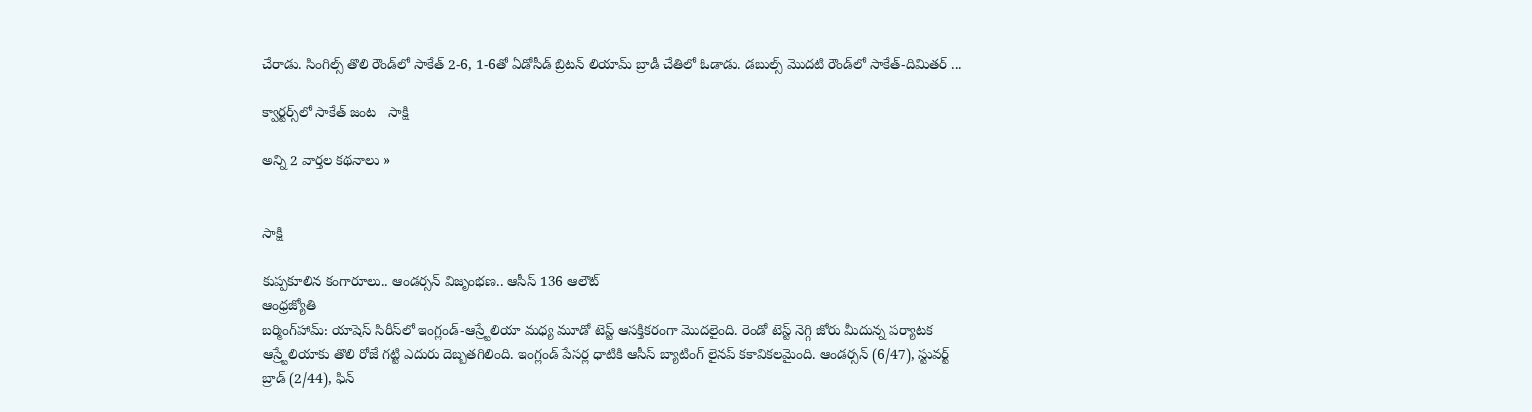చేరాడు. సింగిల్స్‌ తొలి రౌండ్‌లో సాకేత్‌ 2-6, 1-6తో ఏడోసీడ్‌ బ్రిటన్‌ లియామ్‌ బ్రాడీ చేతిలో ఓడాడు. డబుల్స్‌ మొదటి రౌండ్‌లో సాకేత్‌-దిమితర్‌ ...

క్వార్టర్స్‌లో సాకేత్ జంట   సాక్షి

అన్ని 2 వార్తల కథనాలు »


సాక్షి

కుప్పకూలిన కంగారూలు.. ఆండర్సన్‌ విజృంభణ.. ఆసీస్‌ 136 ఆలౌట్‌
ఆంధ్రజ్యోతి
బర్మింగ్‌హామ్‌: యాషెస్‌ సిరీస్‌లో ఇంగ్లండ్‌-ఆస్ర్టేలియా మధ్య మూడో టెస్ట్‌ ఆసక్తికరంగా మొదలైంది. రెండో టెస్ట్‌ నెగ్గి జోరు మీదున్న పర్యాటక ఆస్ర్టేలియాకు తొలి రోజే గట్టి ఎదురు దెబ్బతగిలింది. ఇంగ్లండ్‌ పేసర్ల ధాటికి ఆసీస్‌ బ్యాటింగ్‌ లైనప్‌ కకావికలమైంది. ఆండర్సన్‌ (6/47), స్టువర్ట్‌ బ్రాడ్‌ (2/44), ఫిన్‌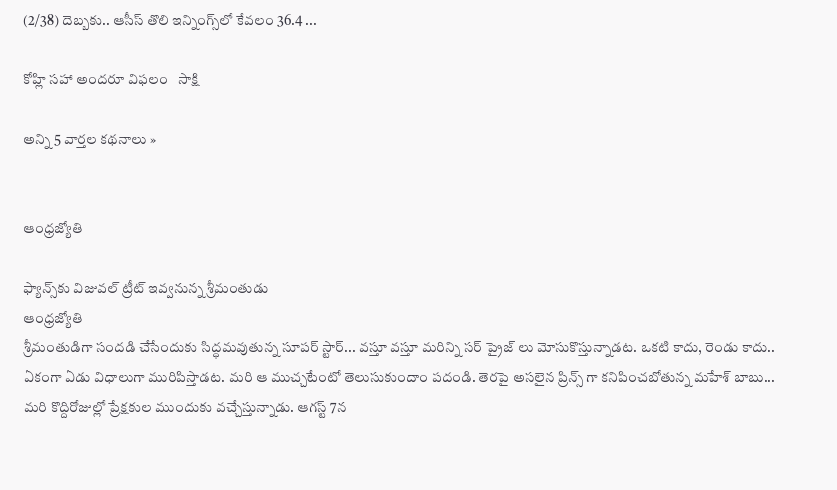(2/38) దెబ్బకు.. ఆసీస్‌ తొలి ఇన్నింగ్స్‌లో కేవలం 36.4 ...

కోహ్లి సహా అందరూ విఫలం   సాక్షి

అన్ని 5 వార్తల కథనాలు »


ఆంధ్రజ్యోతి

ఫ్యాన్స్‌కు విజువల్ ట్రీట్ ఇవ్వనున్న శ్రీమంతుడు
ఆంధ్రజ్యోతి
శ్రీమంతుడిగా సందడి చేసేందుకు సిద్ధమవుతున్న సూపర్ స్టార్... వస్తూ వస్తూ మరిన్ని సర్ ప్రైజ్ లు మోసుకొస్తున్నాడట. ఒకటి కాదు, రెండు కాదు.. ఏకంగా ఏడు విధాలుగా మురిపిస్తాడట. మరి ఆ ముచ్చటేంటో తెలుసుకుందాం పదండి. తెరపై అసలైన ప్రిన్స్ గా కనిపించబోతున్న మహేశ్ బాబు... మరి కొద్దిరోజుల్లో ప్రేక్షకుల ముందుకు వచ్చేస్తున్నాడు. ఆగస్ట్ 7న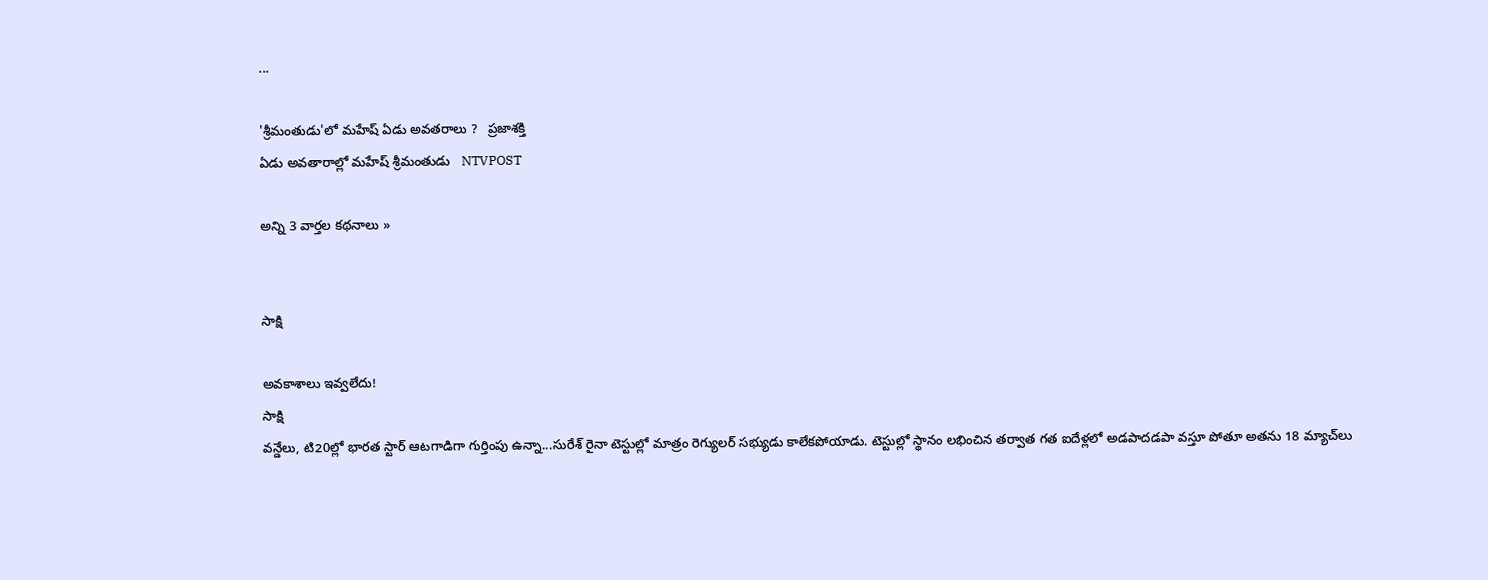...

'శ్రీమంతుడు'లో మహేష్ ఏడు అవతరాలు ?   ప్రజాశక్తి
ఏడు అవతారాల్లో మహేష్‌ శ్రీమంతుడు   NTVPOST

అన్ని 3 వార్తల కథనాలు »


సాక్షి

అవకాశాలు ఇవ్వలేదు!
సాక్షి
వన్డేలు, టి20ల్లో భారత స్టార్ ఆటగాడిగా గుర్తింపు ఉన్నా...సురేశ్ రైనా టెస్టుల్లో మాత్రం రెగ్యులర్ సభ్యుడు కాలేకపోయాడు. టెస్టుల్లో స్థానం లభించిన తర్వాత గత ఐదేళ్లలో అడపాదడపా వస్తూ పోతూ అతను 18 మ్యాచ్‌లు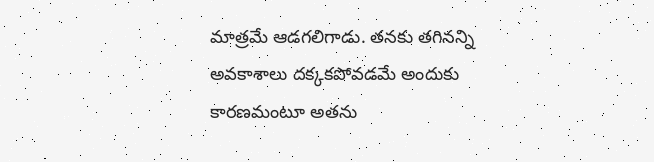మాత్రమే ఆడగలిగాడు. తనకు తగినన్ని అవకాశాలు దక్కకపోవడమే అందుకు కారణమంటూ అతను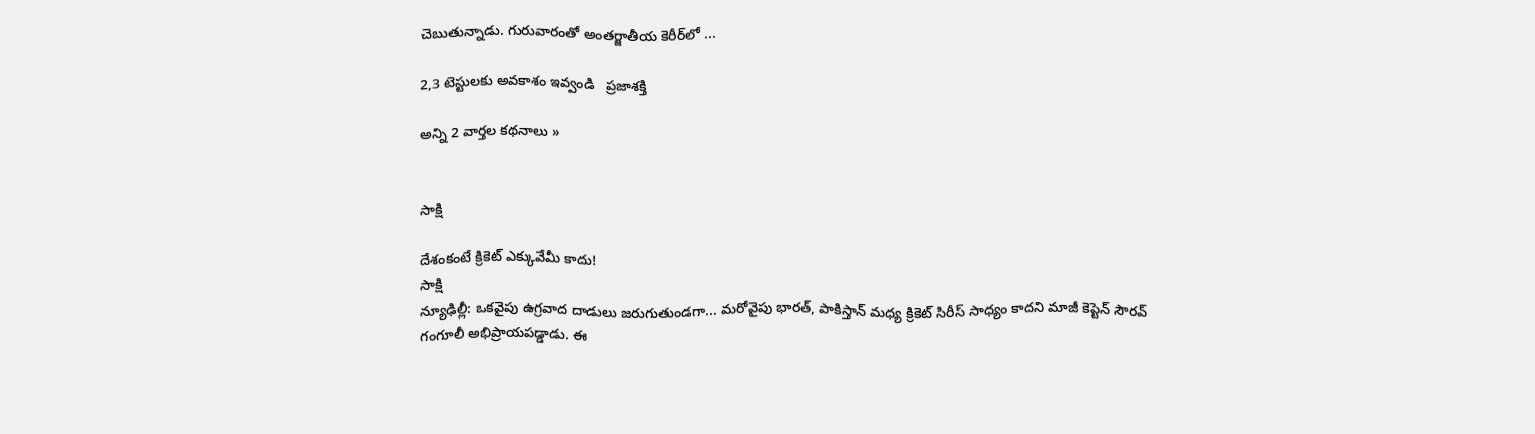చెబుతున్నాడు. గురువారంతో అంతర్జాతీయ కెరీర్‌లో ...

2,3 టెస్టులకు అవకాశం ఇవ్వండి   ప్రజాశక్తి

అన్ని 2 వార్తల కథనాలు »


సాక్షి

దేశంకంటే క్రికెట్ ఎక్కువేమీ కాదు!
సాక్షి
న్యూఢిల్లీ: ఒకవైపు ఉగ్రవాద దాడులు జరుగుతుండగా... మరోవైపు భారత్, పాకిస్తాన్ మధ్య క్రికెట్ సిరీస్ సాధ్యం కాదని మాజీ కెప్టెన్ సౌరవ్ గంగూలీ అభిప్రాయపడ్డాడు. ఈ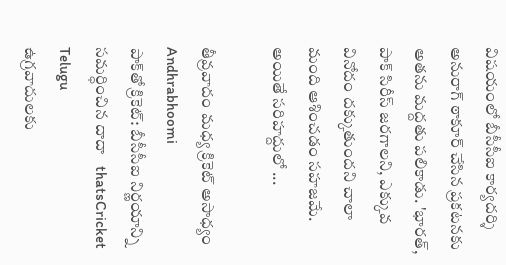విషయంలో బీసీసీఐ కార్యదర్శి అనురాగ్ ఠాకూర్ చేసిన ప్రకటనకు అతను మద్దతు పలికాడు. 'భారత్, పాక్ సిరీస్ జరగాలని, ఎక్కువ వినోదం దక్కుతుందని చాలా మంది ఆశించడం సహజమే. అయితే సరిహద్దులో ...

తీవ్రవాదం మధ్య క్రికెట్ అసాధ్యం   Andhrabhoomi
పాక్‌తో క్రికెట్: బీసీసీఐ నిర్ణయాన్ని సమర్ధించిన దాదా   thatsCricket Telugu
ఉగ్రవాదులకు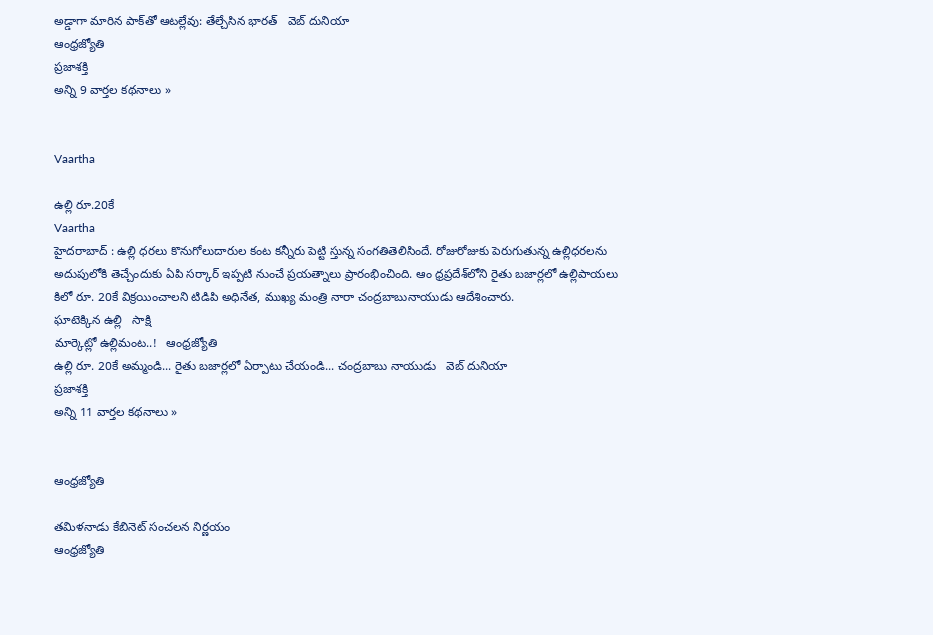అడ్డాగా మారిన పాక్‌తో ఆటల్లేవు: తేల్చేసిన భారత్   వెబ్ దునియా
ఆంధ్రజ్యోతి
ప్రజాశక్తి
అన్ని 9 వార్తల కథనాలు »


Vaartha

ఉల్లి రూ.20కే
Vaartha
హైదరాబాద్‌ : ఉల్లి ధరలు కొనుగోలుదారుల కంట కన్నీరు పెట్టి స్తున్న సంగతితెలిసిందే. రోజురోజుకు పెరుగుతున్న ఉల్లిధరలను అదుపులోకి తెచ్చేందుకు ఏపి సర్కార్‌ ఇప్పటి నుంచే ప్రయత్నాలు ప్రారంభించింది. ఆం ధ్రప్రదేశ్‌లోని రైతు బజార్లలో ఉల్లిపాయలు కిలో రూ. 20కే విక్రయించాలని టిడిపి అధినేత, ముఖ్య మంత్రి నారా చంద్రబాబునాయుడు ఆదేశించారు.
ఘాటెక్కిన ఉల్లి   సాక్షి
మార్కెట్లో ఉల్లిమంట..!   ఆంధ్రజ్యోతి
ఉల్లి రూ. 20కే అమ్మండి... రైతు బజార్లలో ఏర్పాటు చేయండి... చంద్రబాబు నాయుడు   వెబ్ దునియా
ప్రజాశక్తి
అన్ని 11 వార్తల కథనాలు »


ఆంధ్రజ్యోతి

తమిళనాడు కేబినెట్ సంచలన నిర్ణయం
ఆంధ్రజ్యోతి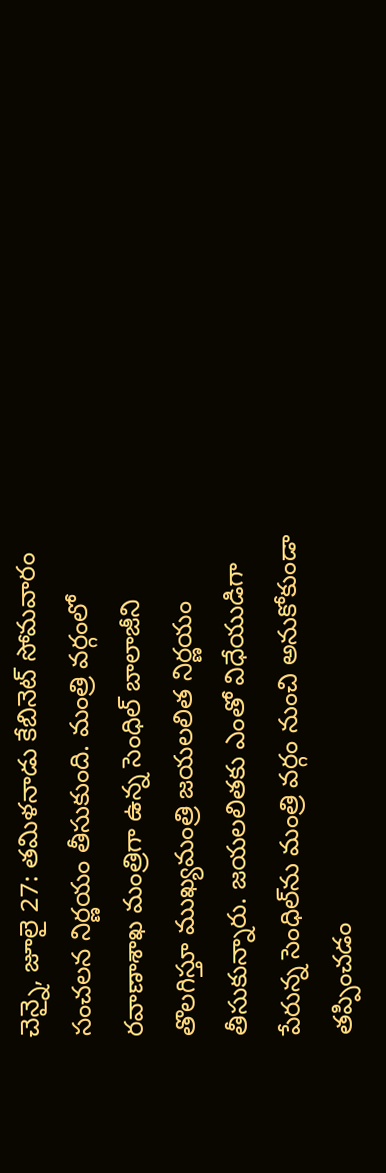చెన్నై, జూలై 27: తమిళనాడు కేబినెట్ సోమవారం సంచలన నిర్ణయం తీసుకుంది. మంత్రి వర్గంలో రవాణాశాఖ మంత్రిగా ఉన్న సెంధిల్ బాలాజీని తొలగిస్తూ ముఖ్యమంత్రి జయలలిత నిర్ణయం తీసుకున్నారు. జయలలితకు ఎంతో విధేయుడిగా పేరున్న సెంధిల్‌ను మంత్రి వర్గం నుంచి అనుకోకుండా తప్పించడం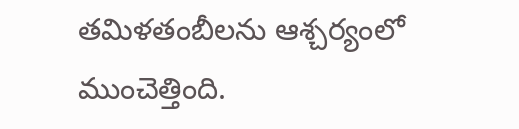తమిళతంబీలను ఆశ్చర్యంలో ముంచెత్తింది.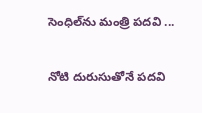సెంధిల్‌ను మంత్రి పదవి ...

నోటి దురుసుతోనే పదవి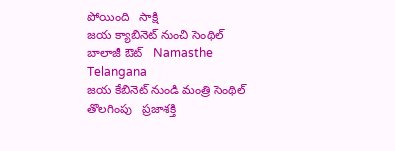పోయింది   సాక్షి
జయ క్యాబినెట్ నుంచి సెంథిల్ బాలాజీ ఔట్   Namasthe Telangana
జయ కేబినెట్‌ నుండి మంత్రి సెంథిల్‌ తొలగింపు   ప్రజాశక్తి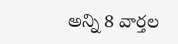అన్ని 8 వార్తల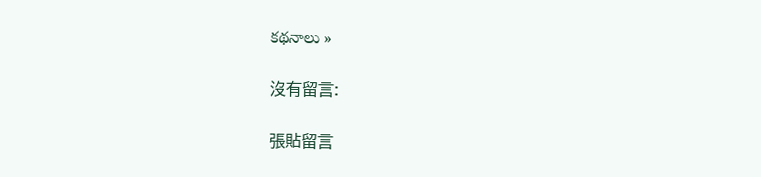కథనాలు »

沒有留言:

張貼留言